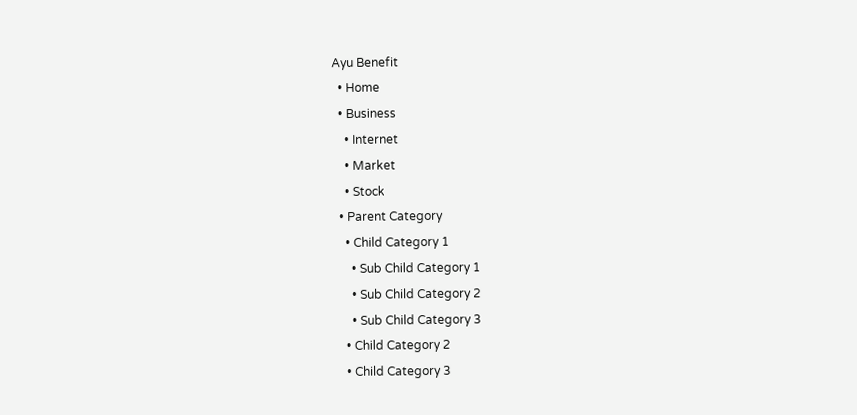Ayu Benefit
  • Home
  • Business
    • Internet
    • Market
    • Stock
  • Parent Category
    • Child Category 1
      • Sub Child Category 1
      • Sub Child Category 2
      • Sub Child Category 3
    • Child Category 2
    • Child Category 3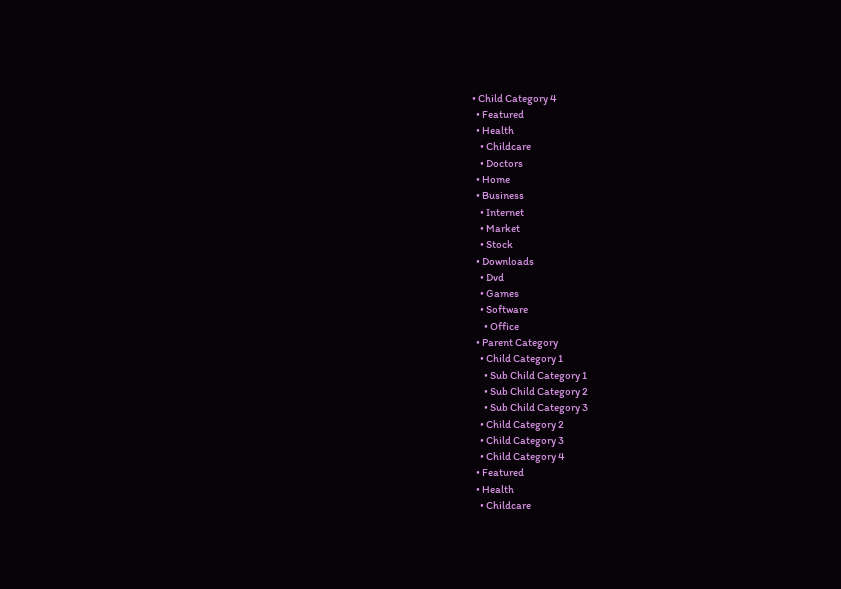• Child Category 4
  • Featured
  • Health
    • Childcare
    • Doctors
  • Home
  • Business
    • Internet
    • Market
    • Stock
  • Downloads
    • Dvd
    • Games
    • Software
      • Office
  • Parent Category
    • Child Category 1
      • Sub Child Category 1
      • Sub Child Category 2
      • Sub Child Category 3
    • Child Category 2
    • Child Category 3
    • Child Category 4
  • Featured
  • Health
    • Childcare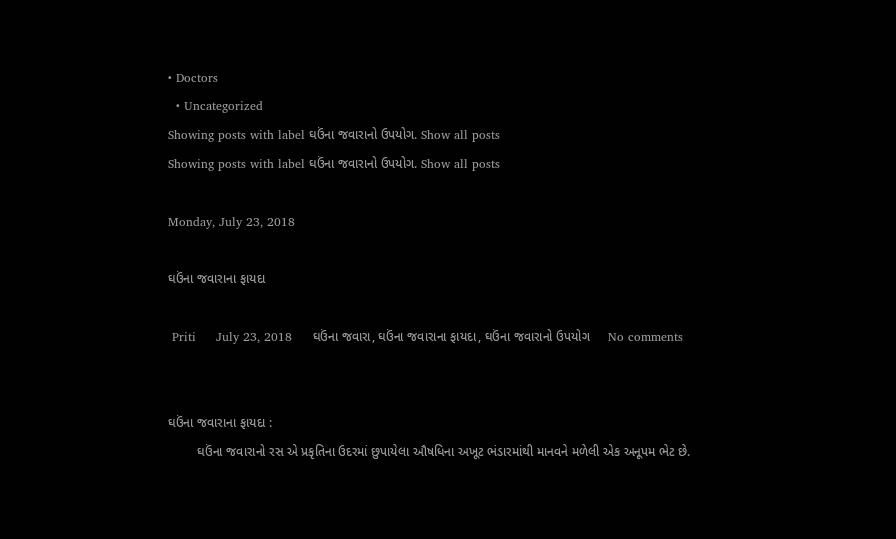• Doctors
  • Uncategorized
Showing posts with label ઘઉંના જવારાનો ઉપયોગ. Show all posts
Showing posts with label ઘઉંના જવારાનો ઉપયોગ. Show all posts

Monday, July 23, 2018

ઘઉંના જવારાના ફાયદા

 Priti     July 23, 2018     ઘઉંના જવારા, ઘઉંના જવારાના ફાયદા, ઘઉંના જવારાનો ઉપયોગ     No comments


ઘઉંના જવારાના ફાયદા :
        ઘઉંના જવારાનો રસ એ પ્રકૃતિના ઉદરમાં છુપાયેલા ઔષધિના અખૂટ ભંડારમાંથી માનવને મળેલી એક અનૂપમ ભેટ છે.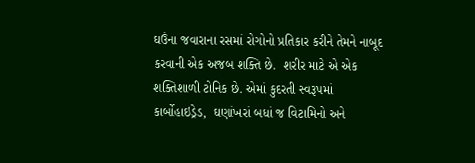ઘઉંના જવારાના રસમાં રોગોનો પ્રતિકાર કરીને તેમને નાબૂદ કરવાની એક અજબ શક્તિ છે.  શરીર માટે એ એક શક્તિશાળી ટોનિક છે. એમાં કુદરતી સ્વરૂપમાં કાર્બોહાઇડ્રેડ,  ઘણાંખરાં બધાં જ વિટામિનો અને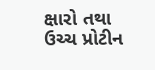ક્ષારો તથા ઉચ્ચ પ્રોટીન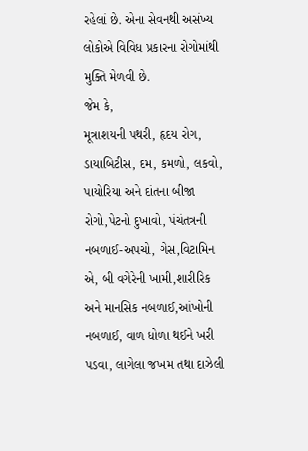રહેલાં છે. એના સેવનથી અસંખ્ય લોકોએ વિવિધ પ્રકારના રોગોમાંથી મુક્તિ મેળવી છે.
જેમ કે,
મૂત્રાશયની પથરી, હૃદય રોગ, ડાયાબિટીસ, દમ, કમળો, લકવો, પાયોરિયા અને દાંતના બીજા રોગો,પેટનો દુખાવો, પંચંતત્રની નબળાઈ-અપચો, ગેસ,વિટામિન એ, બી વગેરેની ખામી,શારીરિક અને માનસિક નબળાઈ,આંખોની નબળાઈ, વાળ ધોળા થઈને ખરી પડવા, લાગેલા જખમ તથા દાઝેલી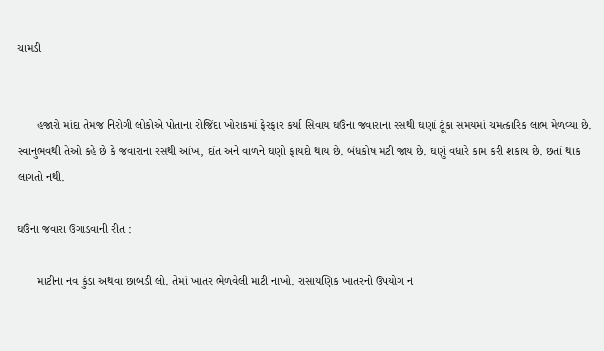ચામડી


      હજારો માંદા તેમજ નિરોગી લોકોએ પોતાના રોજિંદા ખોરાકમાં ફેરફાર કર્યા સિવાય ઘઉંના જવારાના રસથી ઘણાં ટૂંકા સમયમાં ચમત્કારિક લાભ મેળવ્યા છે. સ્વાનુભવથી તેઓ કહે છે કે જવારાના રસથી આંખ, દાંત અને વાળને ઘણો ફાયદો થાય છે. બંધકોષ મટી જાય છે. ઘણું વધારે કામ કરી શકાય છે. છતાં થાક લાગતો નથી.

ઘઉંના જવારા ઉગાડવાની રીત :

      માટીના નવ કુંડા અથવા છાબડી લો. તેમાં ખાતર ભેળવેલી માટી નાખો. રાસાયણિક ખાતરનો ઉપયોગ ન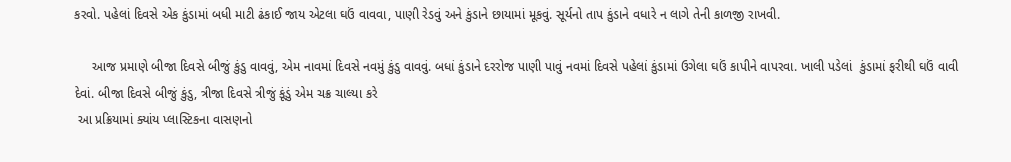કરવો. પહેલાં દિવસે એક કુંડામાં બધી માટી ઢંકાઈ જાય એટલા ઘઉં વાવવા, પાણી રેડવું અને કુંડાને છાયામાં મૂકવું. સૂર્યનો તાપ કુંડાને વધારે ન લાગે તેની કાળજી રાખવી.

     આજ પ્રમાણે બીજા દિવસે બીજું કુંડુ વાવવું, એમ નાવમાં દિવસે નવમું કુંડુ વાવવું. બધાં કુંડાને દરરોજ પાણી પાવું નવમાં દિવસે પહેલાં કુંડામાં ઉગેલા ઘઉં કાપીને વાપરવા. ખાલી પડેલાં  કુંડામાં ફરીથી ઘઉં વાવી દેવાં. બીજા દિવસે બીજું કુંડુ, ત્રીજા દિવસે ત્રીજું કૂંડું એમ ચક્ર ચાલ્યા કરે
 આ પ્રક્રિયામાં ક્યાંય પ્લાસ્ટિકના વાસણનો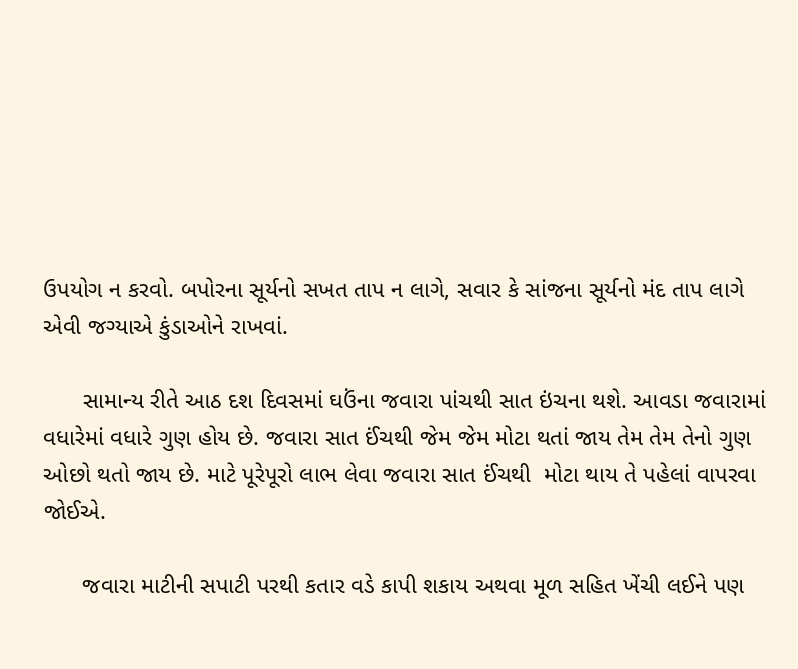ઉપયોગ ન કરવો. બપોરના સૂર્યનો સખત તાપ ન લાગે, સવાર કે સાંજના સૂર્યનો મંદ તાપ લાગે એવી જગ્યાએ કુંડાઓને રાખવાં.

      સામાન્ય રીતે આઠ દશ દિવસમાં ઘઉંના જવારા પાંચથી સાત ઇંચના થશે. આવડા જવારામાં વધારેમાં વધારે ગુણ હોય છે. જવારા સાત ઈંચથી જેમ જેમ મોટા થતાં જાય તેમ તેમ તેનો ગુણ ઓછો થતો જાય છે. માટે પૂરેપૂરો લાભ લેવા જવારા સાત ઈંચથી  મોટા થાય તે પહેલાં વાપરવા જોઈએ.

      જવારા માટીની સપાટી પરથી કતાર વડે કાપી શકાય અથવા મૂળ સહિત ખેંચી લઈને પણ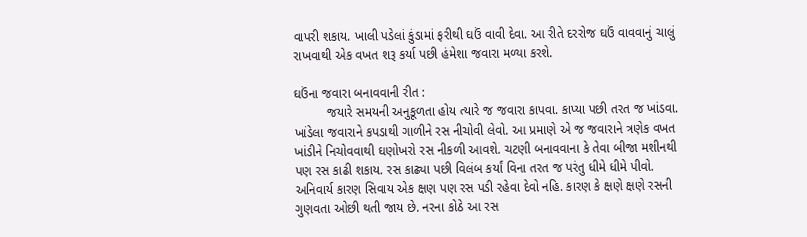વાપરી શકાય. ખાલી પડેલાં કુંડામાં ફરીથી ઘઉં વાવી દેવા. આ રીતે દરરોજ ઘઉં વાવવાનું ચાલું રાખવાથી એક વખત શરૂ કર્યા પછી હંમેશા જવારા મળ્યા કરશે.

ઘઉંના જવારા બનાવવાની રીત :
         જયારે સમયની અનુકૂળતા હોય ત્યારે જ જવારા કાપવા. કાપ્યા પછી તરત જ ખાંડવા. ખાંડેલા જવારાને કપડાથી ગાળીને રસ નીચોવી લેવો. આ પ્રમાણે એ જ જવારાને ત્રણેક વખત ખાંડીને નિચોવવાથી ઘણોખરો રસ નીકળી આવશે. ચટણી બનાવવાના કે તેવા બીજા મશીનથી પણ રસ કાઢી શકાય. રસ કાઢ્યા પછી વિલંબ કર્યાં વિના તરત જ પરંતુ ધીમે ધીમે પીવો. અનિવાર્ય કારણ સિવાય એક ક્ષણ પણ રસ પડી રહેવા દેવો નહિ. કારણ કે ક્ષણે ક્ષણે રસની ગુણવતા ઓછી થતી જાય છે. નરના કોઠે આ રસ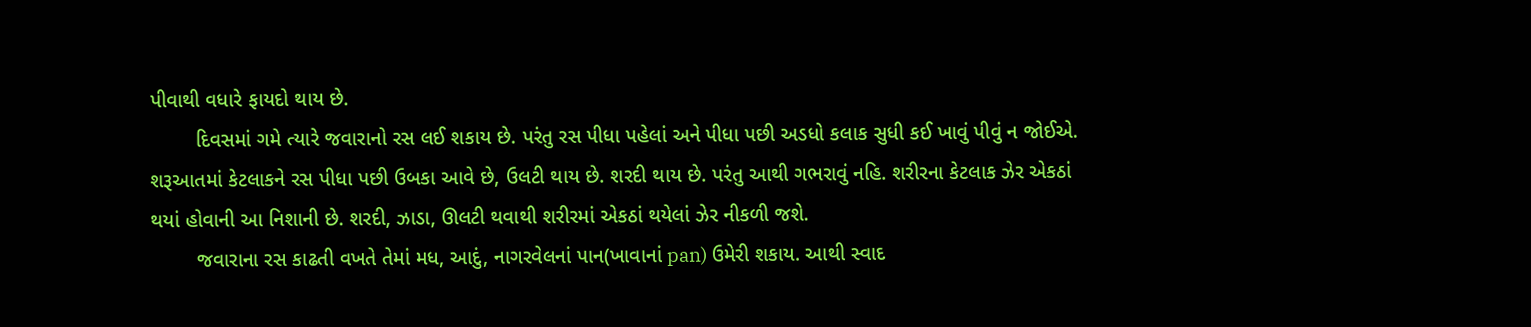પીવાથી વધારે ફાયદો થાય છે.
        દિવસમાં ગમે ત્યારે જવારાનો રસ લઈ શકાય છે. પરંતુ રસ પીધા પહેલાં અને પીધા પછી અડધો કલાક સુધી કઈ ખાવું પીવું ન જોઈએ. શરૂઆતમાં કેટલાકને રસ પીધા પછી ઉબકા આવે છે, ઉલટી થાય છે. શરદી થાય છે. પરંતુ આથી ગભરાવું નહિ. શરીરના કેટલાક ઝેર એકઠાં થયાં હોવાની આ નિશાની છે. શરદી, ઝાડા, ઊલટી થવાથી શરીરમાં એકઠાં થયેલાં ઝેર નીકળી જશે.
        જવારાના રસ કાઢતી વખતે તેમાં મધ, આદું, નાગરવેલનાં પાન(ખાવાનાં pan) ઉમેરી શકાય. આથી સ્વાદ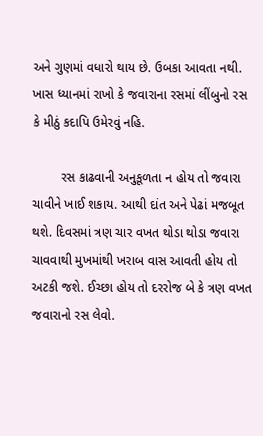અને ગુણમાં વધારો થાય છે. ઉબકા આવતા નથી. ખાસ ધ્યાનમાં રાખો કે જવારાના રસમાં લીંબુનો રસ કે મીઠું કદાપિ ઉમેરવું નહિ.

        રસ કાઢવાની અનુકૂળતા ન હોય તો જવારા ચાવીને ખાઈ શકાય. આથી દાંત અને પેઢાં મજબૂત થશે. દિવસમાં ત્રણ ચાર વખત થોડા થોડા જવારા ચાવવાથી મુખમાંથી ખરાબ વાસ આવતી હોય તો અટકી જશે. ઈચ્છા હોય તો દરરોજ બે કે ત્રણ વખત જવારાનો રસ લેવો.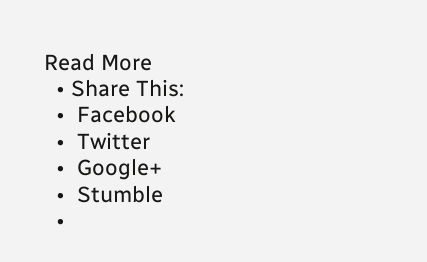Read More
  • Share This:
  •  Facebook
  •  Twitter
  •  Google+
  •  Stumble
  •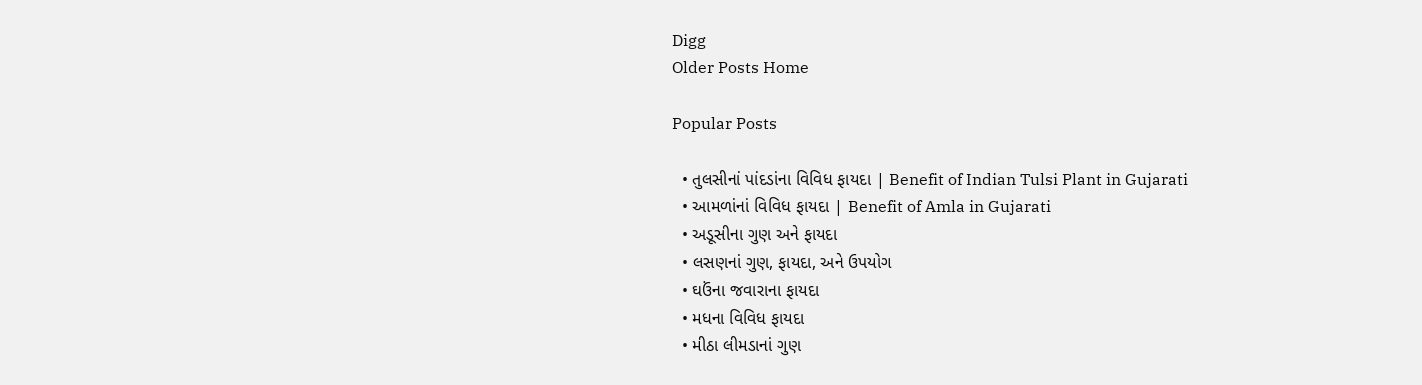Digg
Older Posts Home

Popular Posts

  • તુલસીનાં પાંદડાંના વિવિધ ફાયદા | Benefit of Indian Tulsi Plant in Gujarati
  • આમળાંનાં વિવિધ ફાયદા | Benefit of Amla in Gujarati
  • અડૂસીના ગુણ અને ફાયદા
  • લસણનાં ગુણ, ફાયદા, અને ઉપયોગ
  • ઘઉંના જવારાના ફાયદા
  • મધના વિવિધ ફાયદા
  • મીઠા લીમડાનાં ગુણ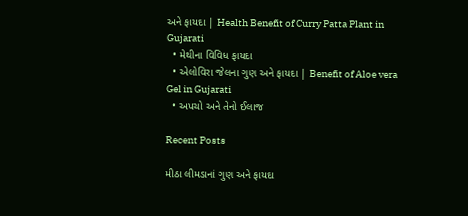અને ફાયદા | Health Benefit of Curry Patta Plant in Gujarati
  • મેથીના વિવિધ ફાયદા
  • એલોવિરા જેલના ગુણ અને ફાયદા | Benefit of Aloe vera Gel in Gujarati
  • અપચો અને તેનો ઈલાજ

Recent Posts

મીઠા લીમડાનાં ગુણ અને ફાયદા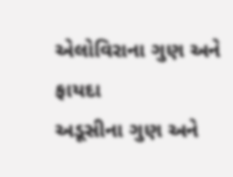એલોવિરાના ગુણ અને ફાયદા
અડૂસીના ગુણ અને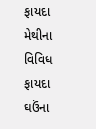ફાયદા
મેથીના વિવિધ ફાયદા
ઘઉંના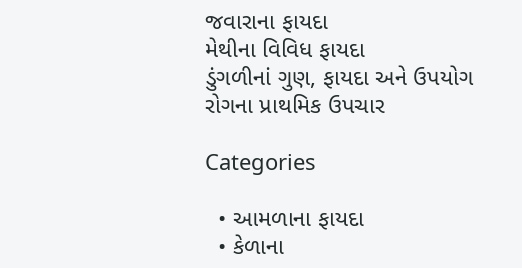જવારાના ફાયદા
મેથીના વિવિધ ફાયદા
ડુંગળીનાં ગુણ, ફાયદા અને ઉપયોગ
રોગના પ્રાથમિક ઉપચાર

Categories

  • આમળાના ફાયદા
  • કેળાના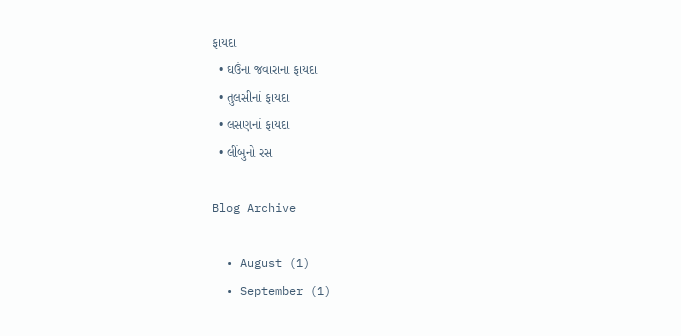ફાયદા
  • ઘઉંના જવારાના ફાયદા
  • તુલસીનાં ફાયદા
  • લસણનાં ફાયદા
  • લીંબુનો રસ

Blog Archive

  • August (1)
  • September (1)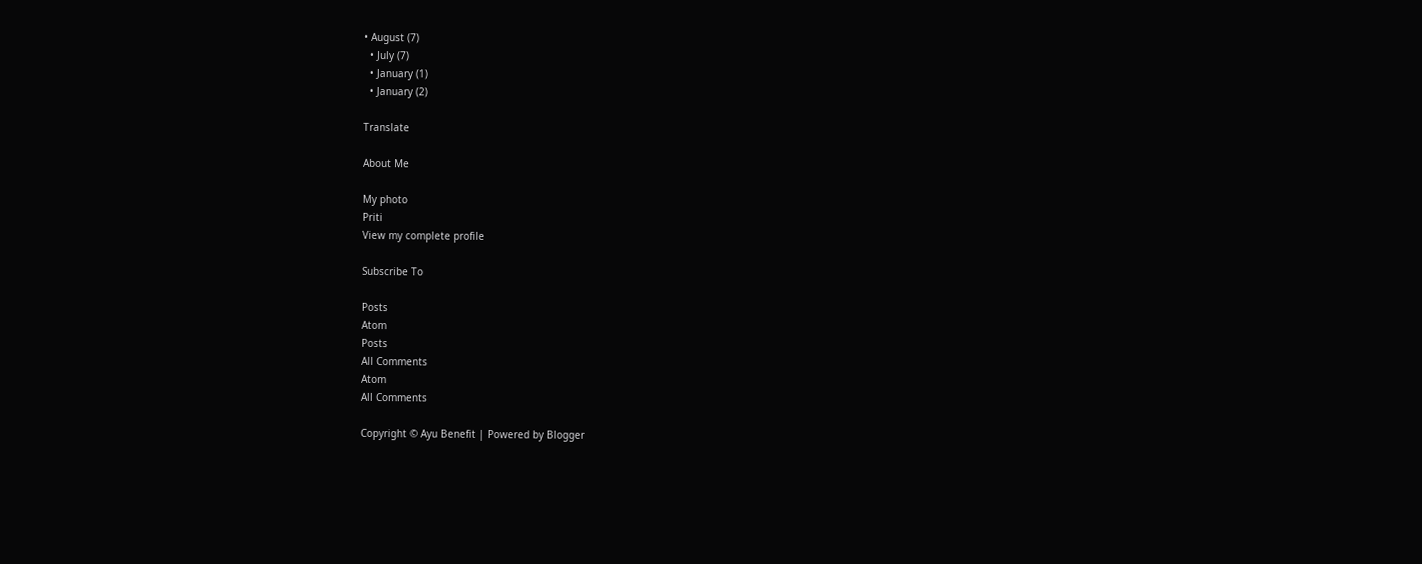• August (7)
  • July (7)
  • January (1)
  • January (2)

Translate

About Me

My photo
Priti
View my complete profile

Subscribe To

Posts
Atom
Posts
All Comments
Atom
All Comments

Copyright © Ayu Benefit | Powered by Blogger